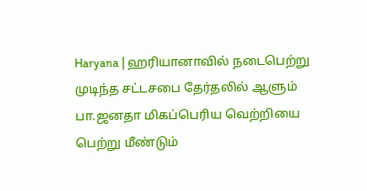Haryana | ஹரியானாவில் நடைபெற்று முடிந்த சட்டசபை தேர்தலில் ஆளும் பா.ஜனதா மிகப்பெரிய வெற்றியை பெற்று மீண்டும்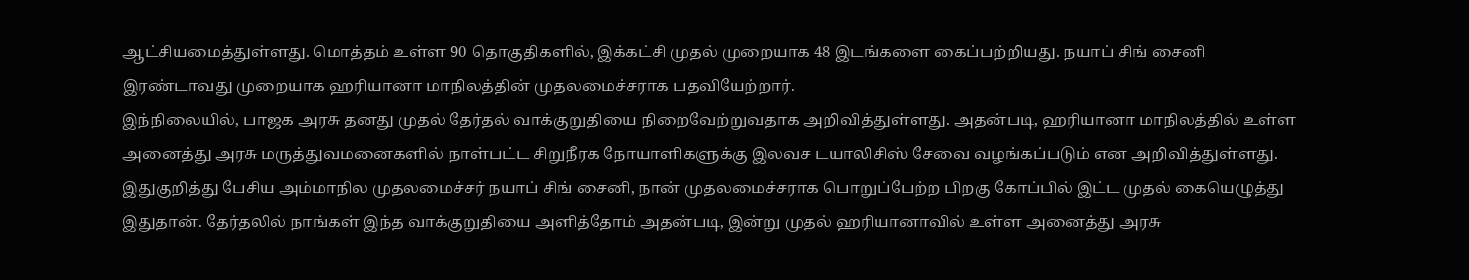ஆட்சியமைத்துள்ளது. மொத்தம் உள்ள 90 தொகுதிகளில், இக்கட்சி முதல் முறையாக 48 இடங்களை கைப்பற்றியது. நயாப் சிங் சைனி இரண்டாவது முறையாக ஹரியானா மாநிலத்தின் முதலமைச்சராக பதவியேற்றார்.
இந்நிலையில், பாஜக அரசு தனது முதல் தேர்தல் வாக்குறுதியை நிறைவேற்றுவதாக அறிவித்துள்ளது. அதன்படி, ஹரியானா மாநிலத்தில் உள்ள அனைத்து அரசு மருத்துவமனைகளில் நாள்பட்ட சிறுநீரக நோயாளிகளுக்கு இலவச டயாலிசிஸ் சேவை வழங்கப்படும் என அறிவித்துள்ளது.
இதுகுறித்து பேசிய அம்மாநில முதலமைச்சர் நயாப் சிங் சைனி, நான் முதலமைச்சராக பொறுப்பேற்ற பிறகு கோப்பில் இட்ட முதல் கையெழுத்து இதுதான். தேர்தலில் நாங்கள் இந்த வாக்குறுதியை அளித்தோம் அதன்படி, இன்று முதல் ஹரியானாவில் உள்ள அனைத்து அரசு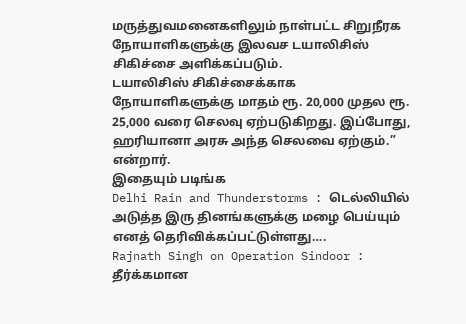மருத்துவமனைகளிலும் நாள்பட்ட சிறுநீரக நோயாளிகளுக்கு இலவச டயாலிசிஸ் சிகிச்சை அளிக்கப்படும்.
டயாலிசிஸ் சிகிச்சைக்காக நோயாளிகளுக்கு மாதம் ரூ. 20,000 முதல ரூ. 25,000 வரை செலவு ஏற்படுகிறது. இப்போது, ஹரியானா அரசு அந்த செலவை ஏற்கும்.” என்றார்.
இதையும் படிங்க
Delhi Rain and Thunderstorms : டெல்லியில் அடுத்த இரு தினங்களுக்கு மழை பெய்யும் எனத் தெரிவிக்கப்பட்டுள்ளது….
Rajnath Singh on Operation Sindoor : தீர்க்கமான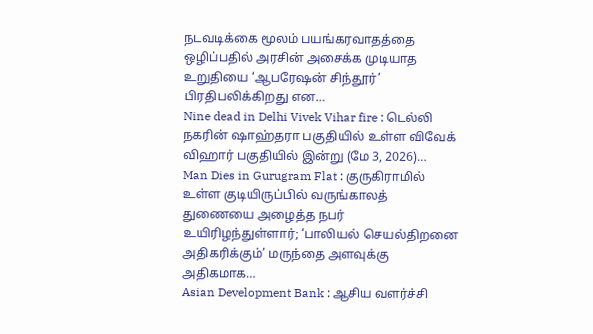நடவடிக்கை மூலம் பயங்கரவாதத்தை ஒழிப்பதில் அரசின் அசைக்க முடியாத உறுதியை ‘ஆபரேஷன் சிந்தூர்’ பிரதிபலிக்கிறது என…
Nine dead in Delhi Vivek Vihar fire : டெல்லி நகரின் ஷாஹ்தரா பகுதியில் உள்ள விவேக் விஹார் பகுதியில் இன்று (மே 3, 2026)…
Man Dies in Gurugram Flat : குருகிராமில் உள்ள குடியிருப்பில் வருங்காலத் துணையை அழைத்த நபர் உயிரிழந்துள்ளார்; ‘பாலியல் செயல்திறனை அதிகரிக்கும்’ மருந்தை அளவுக்கு அதிகமாக…
Asian Development Bank : ஆசிய வளர்ச்சி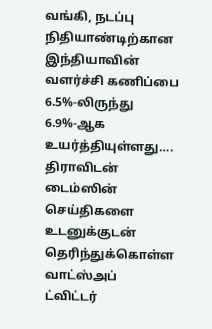வங்கி, நடப்பு நிதியாண்டிற்கான இந்தியாவின் வளர்ச்சி கணிப்பை 6.5%-லிருந்து 6.9%-ஆக உயர்த்தியுள்ளது….
திராவிடன் டைம்ஸின் செய்திகளை உடனுக்குடன் தெரிந்துக்கொள்ள
வாட்ஸ்அப்
ட்விட்டர்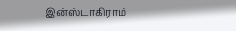இன்ஸ்டாகிராம்